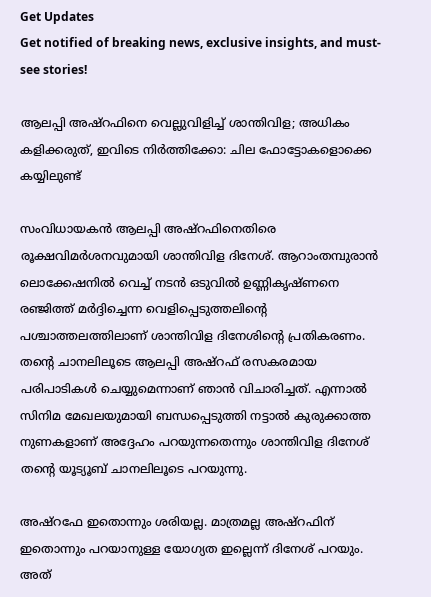Get Updates
Get notified of breaking news, exclusive insights, and must-see stories!

ആലപ്പി അഷ്റഫിനെ വെല്ലുവിളിച്ച് ശാന്തിവിള; അധികം കളിക്കരുത്, ഇവിടെ നിർത്തിക്കോ: ചില ഫോട്ടോകളൊക്കെ കയ്യിലുണ്ട്

സംവിധായകന്‍ ആലപ്പി അഷ്റഫിനെതിരെ രൂക്ഷവിമർശനവുമായി ശാന്തിവിള ദിനേശ്. ആറാംതമ്പുരാന്‍ ലൊക്കേഷനില്‍ വെച്ച് നടന്‍‌ ഒടുവില്‍ ഉണ്ണികൃഷ്ണനെ രഞ്ജിത്ത് മർദ്ദിച്ചെന്ന വെളിപ്പെടുത്തലിന്റെ പശ്ചാത്തലത്തിലാണ് ശാന്തിവിള ദിനേശിന്റെ പ്രതികരണം. തന്റെ ചാനലിലൂടെ ആലപ്പി അഷ്റഫ് രസകരമായ പരിപാടികള്‍ ചെയ്യുമെന്നാണ് ഞാന്‍ വിചാരിച്ചത്. എന്നാല്‍ സിനിമ മേഖലയുമായി ബന്ധപ്പെടുത്തി നട്ടാല്‍ കുരുക്കാത്ത നുണകളാണ് അദ്ദേഹം പറയുന്നതെന്നും ശാന്തിവിള ദിനേശ് തന്റെ യൂട്യൂബ് ചാനലിലൂടെ പറയുന്നു.

അഷ്റഫേ ഇതൊന്നും ശരിയല്ല. മാത്രമല്ല അഷ്റഫിന് ഇതൊന്നും പറയാനുള്ള യോഗ്യത ഇല്ലെന്ന് ദിനേശ് പറയും. അത്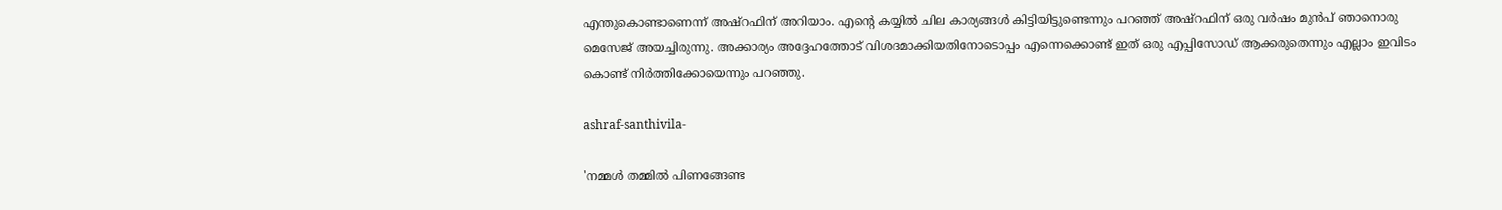എന്തുകൊണ്ടാണെന്ന് അഷ്റഫിന് അറിയാം. എന്റെ കയ്യില്‍ ചില കാര്യങ്ങള്‍ കിട്ടിയിട്ടുണ്ടെന്നും പറഞ്ഞ് അഷ്റഫിന് ഒരു വർഷം മുന്‍പ് ഞാനൊരു മെസേജ് അയച്ചിരുന്നു. അക്കാര്യം അദ്ദേഹത്തോട് വിശദമാക്കിയതിനോടൊപ്പം എന്നെക്കൊണ്ട് ഇത് ഒരു എപ്പിസോഡ് ആക്കരുതെന്നും എല്ലാം ഇവിടം കൊണ്ട് നിർത്തിക്കോയെന്നും പറഞ്ഞു.

ashraf-santhivila-

'നമ്മള്‍ തമ്മില്‍ പിണങ്ങേണ്ട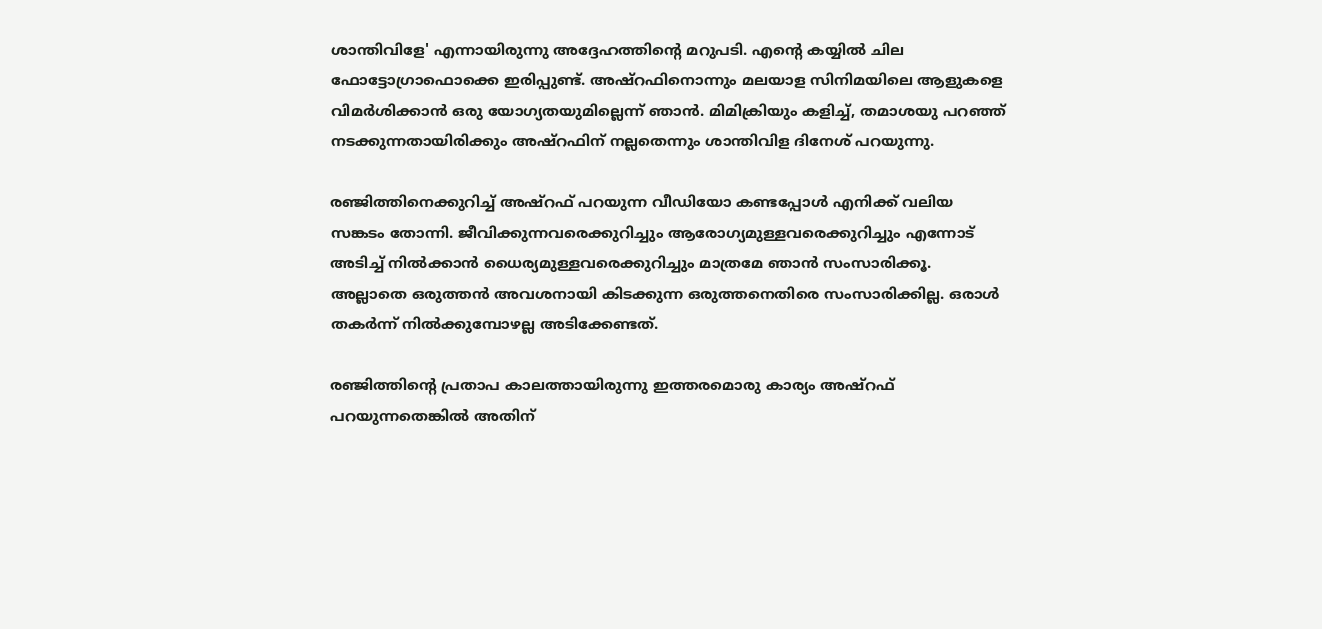ശാന്തിവിളേ' എന്നായിരുന്നു അദ്ദേഹത്തിന്റെ മറുപടി. എന്റെ കയ്യില്‍ ചില ഫോട്ടോഗ്രാഫൊക്കെ ഇരിപ്പുണ്ട്. അഷ്റഫിനൊന്നും മലയാള സിനിമയിലെ ആളുകളെ വിമർശിക്കാന്‍ ഒരു യോഗ്യതയുമില്ലെന്ന് ഞാന്‍. മിമിക്രിയും കളിച്ച്, തമാശയു പറഞ്ഞ് നടക്കുന്നതായിരിക്കും അഷ്റഫിന് നല്ലതെന്നും ശാന്തിവിള ദിനേശ് പറയുന്നു.

രഞ്ജിത്തിനെക്കുറിച്ച് അഷ്റഫ് പറയുന്ന വീഡിയോ കണ്ടപ്പോള്‍ എനിക്ക് വലിയ സങ്കടം തോന്നി. ജീവിക്കുന്നവരെക്കുറിച്ചും ആരോഗ്യമുള്ളവരെക്കുറിച്ചും എന്നോട് അടിച്ച് നില്‍ക്കാന്‍ ധൈര്യമുള്ളവരെക്കുറിച്ചും മാത്രമേ ഞാന്‍ സംസാരിക്കൂ. അല്ലാതെ ഒരുത്തന്‍ അവശനായി കിടക്കുന്ന ഒരുത്തനെതിരെ സംസാരിക്കില്ല. ഒരാള്‍ തകർന്ന് നില്‍ക്കുമ്പോഴല്ല അടിക്കേണ്ടത്.

രഞ്ജിത്തിന്റെ പ്രതാപ കാലത്തായിരുന്നു ഇത്തരമൊരു കാര്യം അഷ്റഫ് പറയുന്നതെങ്കില്‍ അതിന്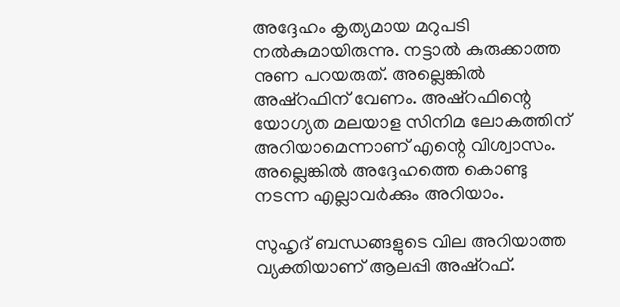അദ്ദേഹം കൃത്യമായ മറുപടി നല്‍കുമായിരുന്നു. നട്ടാല്‍ കുരുക്കാത്ത നുണ പറയരുത്. അല്ലെങ്കില്‍ അഷ്റഫിന് വേണം. അഷ്റഫിന്റെ യോഗ്യത മലയാള സിനിമ ലോകത്തിന് അറിയാമെന്നാണ് എന്റെ വിശ്വാസം. അല്ലെങ്കില്‍ അദ്ദേഹത്തെ കൊണ്ടു നടന്ന എല്ലാവർക്കും അറിയാം.

സുഹൃദ് ബന്ധങ്ങളുടെ വില അറിയാത്ത വ്യക്തിയാണ് ആലപ്പി അഷ്റഫ്.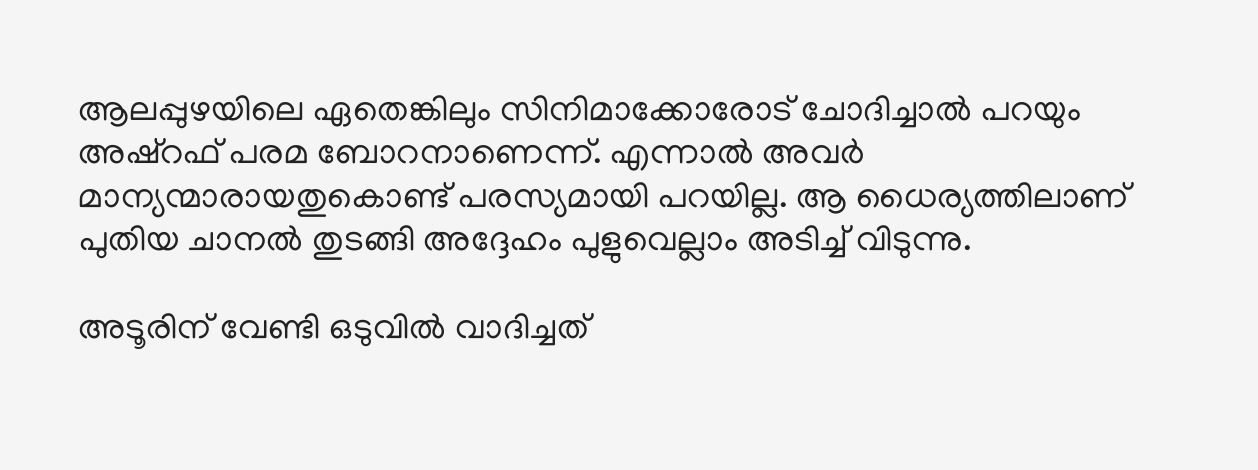ആലപ്പുഴയിലെ ഏതെങ്കിലും സിനിമാക്കോരോട് ചോദിച്ചാല്‍ പറയും അഷ്റഫ് പരമ ബോറനാണെന്ന്. എന്നാല്‍ അവർ മാന്യന്മാരായതുകൊണ്ട് പരസ്യമായി പറയില്ല. ആ ധൈര്യത്തിലാണ് പുതിയ ചാനല്‍ തുടങ്ങി അദ്ദേഹം പുളുവെല്ലാം അടിച്ച് വിടുന്നു.

അടൂരിന് വേണ്ടി ഒടുവില്‍ വാദിച്ചത്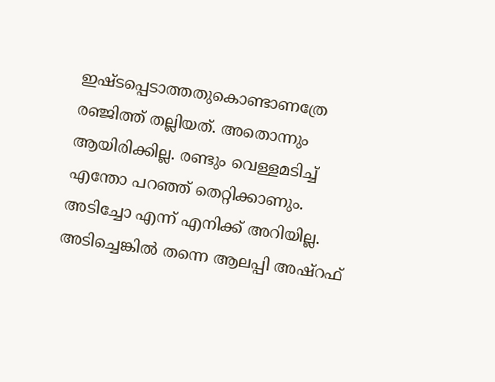ഇഷ്ടപ്പെടാത്തതുകൊണ്ടാണത്രേ രഞ്ജിത്ത് തല്ലിയത്. അതൊന്നും ആയിരിക്കില്ല. രണ്ടും വെള്ളമടിച്ച് എന്തോ പറഞ്ഞ് തെറ്റിക്കാണും. അടിച്ചോ എന്ന് എനിക്ക് അറിയില്ല. അടിച്ചെങ്കില്‍ തന്നെ ആലപ്പി അഷ്റഫ്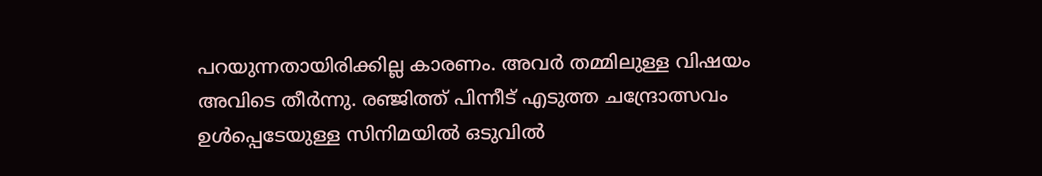പറയുന്നതായിരിക്കില്ല കാരണം. അവർ തമ്മിലുള്ള വിഷയം അവിടെ തീർന്നു. രഞ്ജിത്ത് പിന്നീട് എടുത്ത ചന്ദ്രോത്സവം ഉള്‍പ്പെടേയുള്ള സിനിമയില്‍ ഒടുവില്‍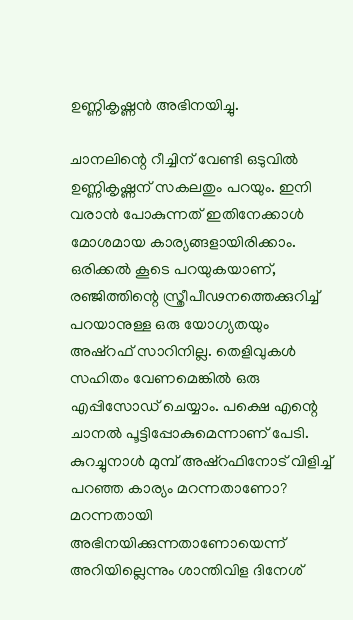ഉണ്ണികൃഷ്ണന്‍ അഭിനയിച്ചു.

ചാനലിന്റെ റീച്ചിന് വേണ്ടി ഒടുവില്‍ ഉണ്ണികൃഷ്ണന് സകലതും പറയും. ഇനി വരാന്‍ പോകുന്നത് ഇതിനേക്കാള്‍ മോശമായ കാര്യങ്ങളായിരിക്കാം. ഒരിക്കല്‍ കൂടെ പറയുകയാണ്, രഞ്ജിത്തിന്റെ സ്ത്രീപീഢനത്തെക്കുറിച്ച് പറയാനുള്ള ഒരു യോഗ്യതയും അഷ്റഫ് സാറിനില്ല. തെളിവുകള്‍ സഹിതം വേണമെങ്കില്‍ ഒരു എപ്പിസോഡ് ചെയ്യാം. പക്ഷെ എന്റെ ചാനല്‍ പൂട്ടിപ്പോകുമെന്നാണ് പേടി. കുറച്ചുനാള്‍ മുമ്പ് അഷ്റഫിനോട് വിളിച്ച് പറഞ്ഞ കാര്യം മറന്നതാണോ? മറന്നതായി അഭിനയിക്കുന്നതാണോയെന്ന് അറിയില്ലെന്നും ശാന്തിവിള ദിനേശ്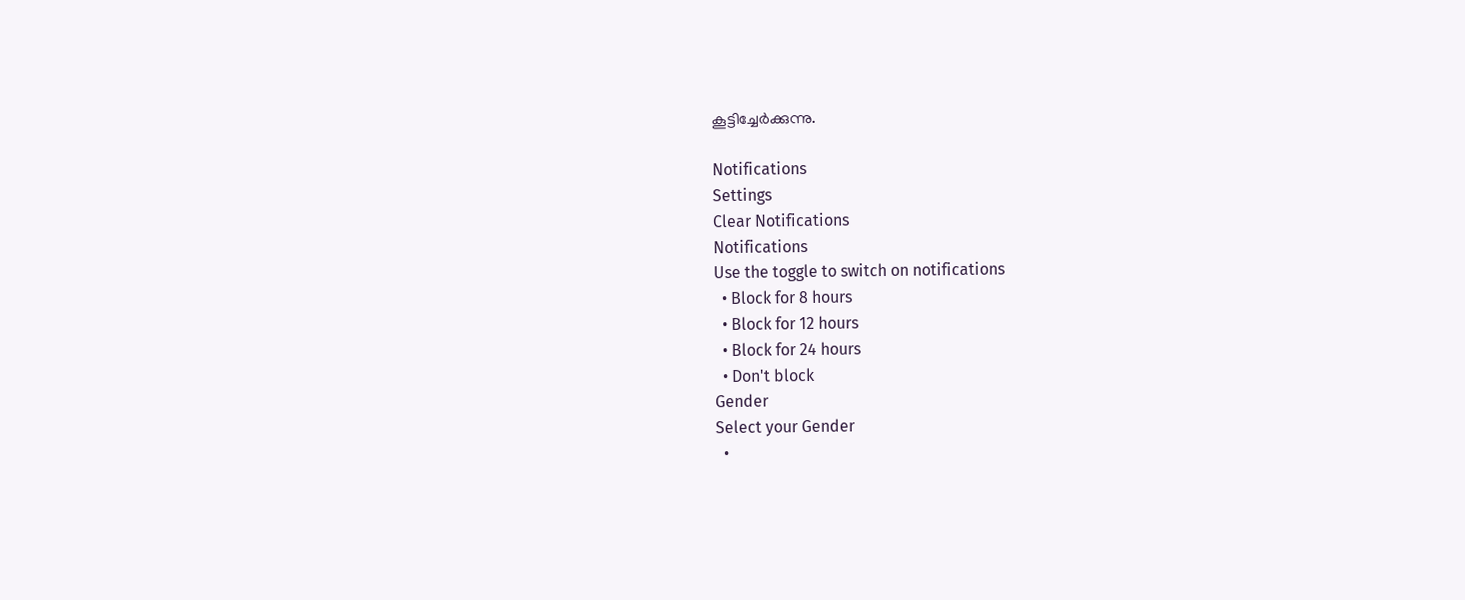കൂട്ടിച്ചേർക്കുന്നു.

Notifications
Settings
Clear Notifications
Notifications
Use the toggle to switch on notifications
  • Block for 8 hours
  • Block for 12 hours
  • Block for 24 hours
  • Don't block
Gender
Select your Gender
  •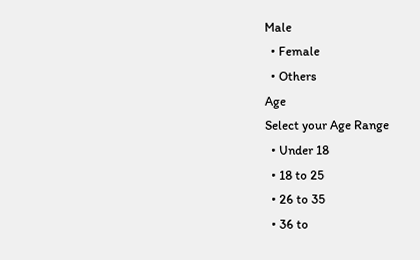Male
  • Female
  • Others
Age
Select your Age Range
  • Under 18
  • 18 to 25
  • 26 to 35
  • 36 to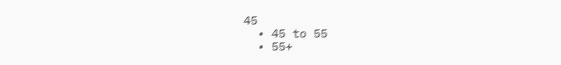45
  • 45 to 55
  • 55+